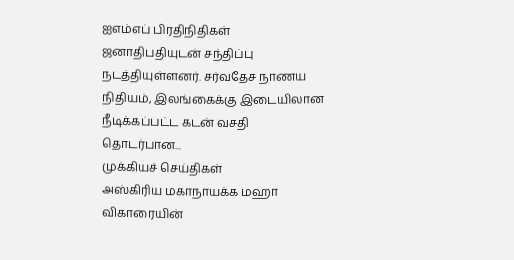ஐஎம்எப் பிரதிநிதிகள் ஜனாதிபதியுடன் சந்திப்பு நடத்தியுள்ளனர். சர்வதேச நாணய நிதியம், இலங்கைக்கு இடையிலான நீடிக்கப்பட்ட கடன் வசதி தொடர்பான...
முக்கியச் செய்திகள்
அஸ்கிரிய மகாநாயக்க மஹா விகாரையின்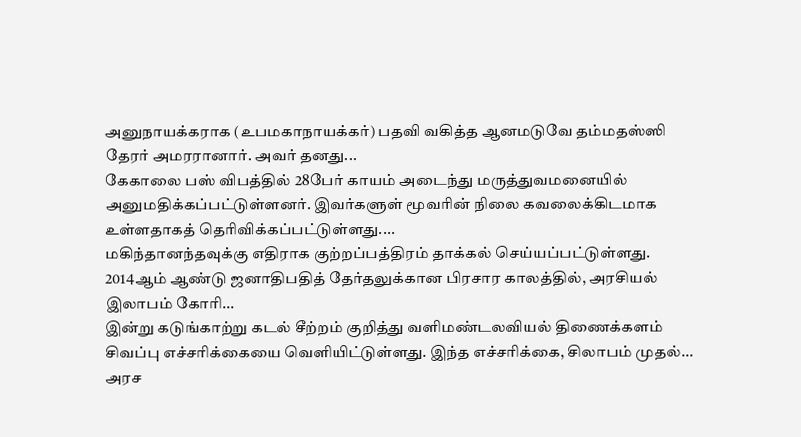அனுநாயக்கராக (உபமகாநாயக்கர்) பதவி வகித்த ஆனமடுவே தம்மதஸ்ஸி தேரர் அமரரானார். அவர் தனது...
கேகாலை பஸ் விபத்தில் 28பேர் காயம் அடைந்து மருத்துவமனையில் அனுமதிக்கப்பட்டுள்ளனர். இவர்களுள் மூவரின் நிலை கவலைக்கிடமாக உள்ளதாகத் தெரிவிக்கப்பட்டுள்ளது....
மகிந்தானந்தவுக்கு எதிராக குற்றப்பத்திரம் தாக்கல் செய்யப்பட்டுள்ளது. 2014ஆம் ஆண்டு ஜனாதிபதித் தேர்தலுக்கான பிரசார காலத்தில், அரசியல் இலாபம் கோரி...
இன்று கடுங்காற்று கடல் சீற்றம் குறித்து வளிமண்டலவியல் திணைக்களம் சிவப்பு எச்சரிக்கையை வெளியிட்டுள்ளது. இந்த எச்சரிக்கை, சிலாபம் முதல்...
அரச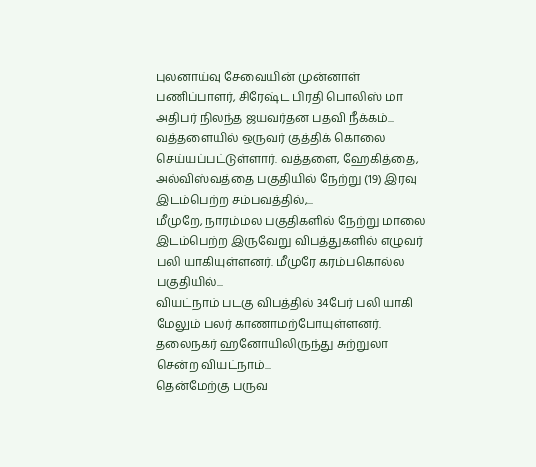புலனாய்வு சேவையின் முன்னாள் பணிப்பாளர், சிரேஷ்ட பிரதி பொலிஸ் மா அதிபர் நிலந்த ஜயவர்தன பதவி நீக்கம்...
வத்தளையில் ஒருவர் குத்திக் கொலை செய்யப்பட்டுள்ளார். வத்தளை, ஹேகித்தை, அல்விஸ்வத்தை பகுதியில் நேற்று (19) இரவு இடம்பெற்ற சம்பவத்தில்,...
மீமுறே, நாரம்மல பகுதிகளில் நேற்று மாலை இடம்பெற்ற இருவேறு விபத்துகளில் எழுவர் பலி யாகியுள்ளனர். மீமுரே கரம்பகொல்ல பகுதியில்...
வியட்நாம் படகு விபத்தில் 34பேர் பலி யாகி மேலும் பலர் காணாமற்போயுள்ளனர். தலைநகர் ஹனோயிலிருந்து சுற்றுலா சென்ற வியட்நாம்...
தென்மேற்கு பருவ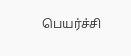பெயர்ச்சி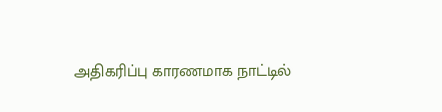அதிகரிப்பு காரணமாக நாட்டில்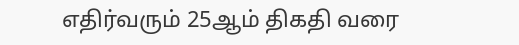எதிர்வரும் 25ஆம் திகதி வரை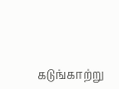கடுங்காற்று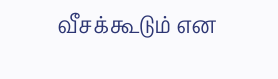வீசக்கூடும் என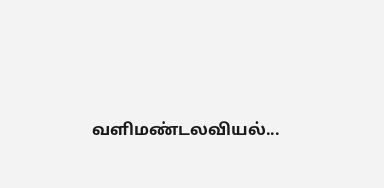வளிமண்டலவியல்...